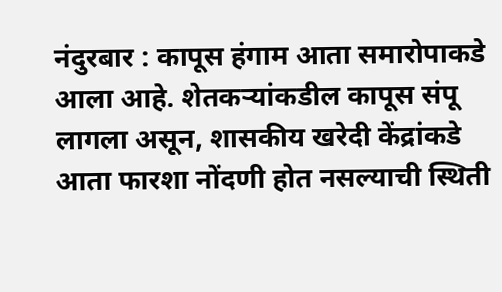नंदुरबार : कापूस हंगाम आता समारोपाकडे आला आहे. शेतकऱ्यांकडील कापूस संपू लागला असून, शासकीय खरेदी केंद्रांकडे आता फारशा नोंदणी होत नसल्याची स्थिती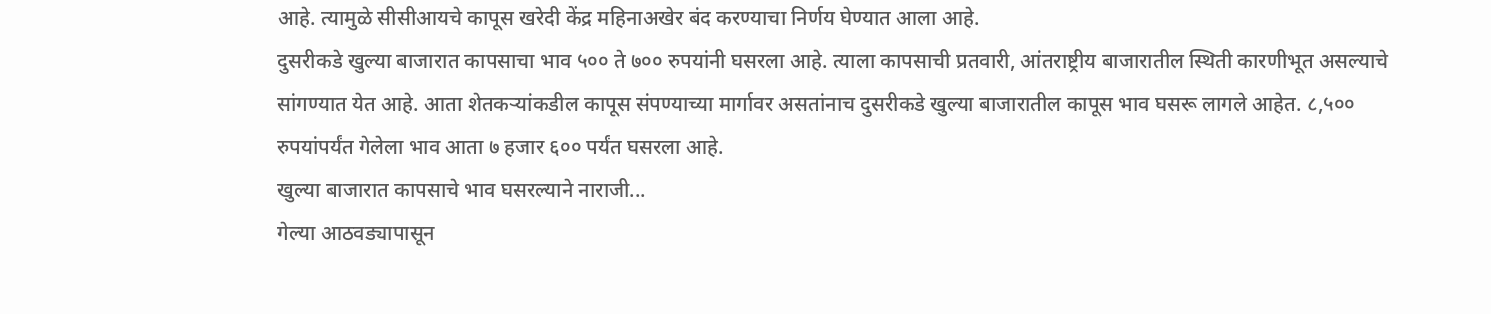आहे. त्यामुळे सीसीआयचे कापूस खरेदी केंद्र महिनाअखेर बंद करण्याचा निर्णय घेण्यात आला आहे.
दुसरीकडे खुल्या बाजारात कापसाचा भाव ५०० ते ७०० रुपयांनी घसरला आहे. त्याला कापसाची प्रतवारी, आंतराष्ट्रीय बाजारातील स्थिती कारणीभूत असल्याचे सांगण्यात येत आहे. आता शेतकऱ्यांकडील कापूस संपण्याच्या मार्गावर असतांनाच दुसरीकडे खुल्या बाजारातील कापूस भाव घसरू लागले आहेत. ८,५०० रुपयांपर्यंत गेलेला भाव आता ७ हजार ६०० पर्यंत घसरला आहे.
खुल्या बाजारात कापसाचे भाव घसरल्याने नाराजी...
गेल्या आठवड्यापासून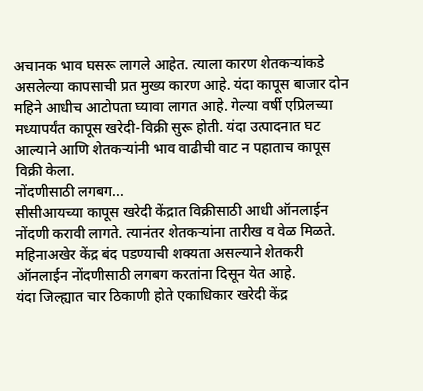अचानक भाव घसरू लागले आहेत. त्याला कारण शेतकऱ्यांकडे असलेल्या कापसाची प्रत मुख्य कारण आहे. यंदा कापूस बाजार दोन महिने आधीच आटोपता घ्यावा लागत आहे. गेल्या वर्षी एप्रिलच्या मध्यापर्यंत कापूस खरेदी-विक्री सुरू होती. यंदा उत्पादनात घट आल्याने आणि शेतकऱ्यांनी भाव वाढीची वाट न पहाताच कापूस विक्री केला.
नोंदणीसाठी लगबग...
सीसीआयच्या कापूस खरेदी केंद्रात विक्रीसाठी आधी ऑनलाईन नोंदणी करावी लागते. त्यानंतर शेतकऱ्यांना तारीख व वेळ मिळते. महिनाअखेर केंद्र बंद पडण्याची शक्यता असल्याने शेतकरी ऑनलाईन नोंदणीसाठी लगबग करतांना दिसून येत आहे.
यंदा जिल्ह्यात चार ठिकाणी होते एकाधिकार खरेदी केंद्र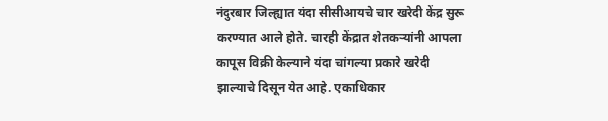नंदुरबार जिल्ह्यात यंदा सीसीआयचे चार खरेदी केंद्र सुरू करण्यात आले होते. चारही केंद्रात शेतकऱ्यांनी आपला कापूस विक्री केल्याने यंदा चांगल्या प्रकारे खरेदी झाल्याचे दिसून येत आहे. एकाधिकार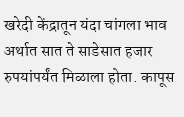खरेदी केंद्रातून यंदा चांगला भाव अर्थात सात ते साडेसात हजार रुपयांपर्यंत मिळाला होता. कापूस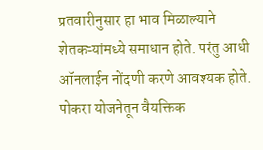प्रतवारीनुसार हा भाव मिळाल्याने शेतकऱ्यांमध्ये समाधान होते. परंतु आधी ऑनलाईन नोंदणी करणे आवश्यक होते.
पोकरा योजनेतून वैयक्तिक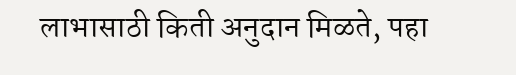लाभासाठी किती अनुदान मिळते, पहा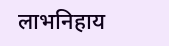लाभनिहाय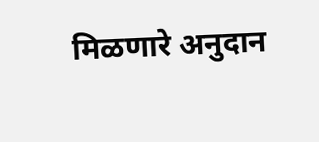मिळणारे अनुदान